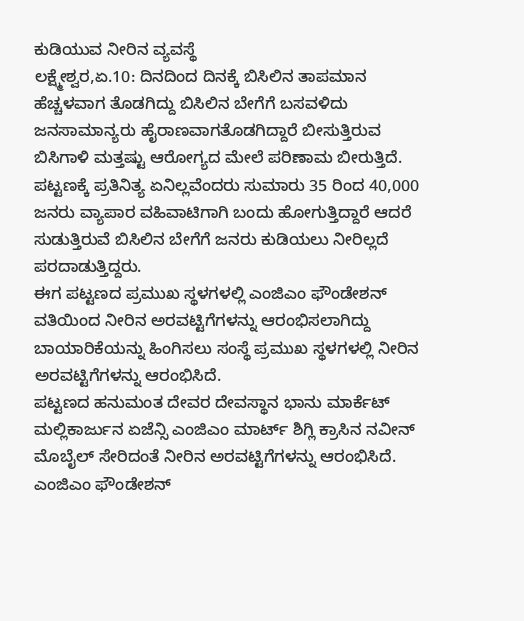ಕುಡಿಯುವ ನೀರಿನ ವ್ಯವಸ್ಥೆ
ಲಕ್ಷ್ಮೇಶ್ವರ,ಏ.10: ದಿನದಿಂದ ದಿನಕ್ಕೆ ಬಿಸಿಲಿನ ತಾಪಮಾನ ಹೆಚ್ಚಳವಾಗ ತೊಡಗಿದ್ದು ಬಿಸಿಲಿನ ಬೇಗೆಗೆ ಬಸವಳಿದು ಜನಸಾಮಾನ್ಯರು ಹೈರಾಣವಾಗತೊಡಗಿದ್ದಾರೆ ಬೀಸುತ್ತಿರುವ ಬಿಸಿಗಾಳಿ ಮತ್ತಷ್ಟು ಆರೋಗ್ಯದ ಮೇಲೆ ಪರಿಣಾಮ ಬೀರುತ್ತಿದೆ.
ಪಟ್ಟಣಕ್ಕೆ ಪ್ರತಿನಿತ್ಯ ಏನಿಲ್ಲವೆಂದರು ಸುಮಾರು 35 ರಿಂದ 40,000 ಜನರು ವ್ಯಾಪಾರ ವಹಿವಾಟಿಗಾಗಿ ಬಂದು ಹೋಗುತ್ತಿದ್ದಾರೆ ಆದರೆ ಸುಡುತ್ತಿರುವೆ ಬಿಸಿಲಿನ ಬೇಗೆಗೆ ಜನರು ಕುಡಿಯಲು ನೀರಿಲ್ಲದೆ ಪರದಾಡುತ್ತಿದ್ದರು.
ಈಗ ಪಟ್ಟಣದ ಪ್ರಮುಖ ಸ್ಥಳಗಳಲ್ಲಿ ಎಂಜಿಎಂ ಫೌಂಡೇಶನ್ ವತಿಯಿಂದ ನೀರಿನ ಅರವಟ್ಟಿಗೆಗಳನ್ನು ಆರಂಭಿಸಲಾಗಿದ್ದು ಬಾಯಾರಿಕೆಯನ್ನು ಹಿಂಗಿಸಲು ಸಂಸ್ಥೆ ಪ್ರಮುಖ ಸ್ಥಳಗಳಲ್ಲಿ ನೀರಿನ ಅರವಟ್ಟಿಗೆಗಳನ್ನು ಆರಂಭಿಸಿದೆ.
ಪಟ್ಟಣದ ಹನುಮಂತ ದೇವರ ದೇವಸ್ಥಾನ ಭಾನು ಮಾರ್ಕೆಟ್ ಮಲ್ಲಿಕಾರ್ಜುನ ಏಜೆನ್ಸಿ ಎಂಜಿಎಂ ಮಾರ್ಟ್ ಶಿಗ್ಲಿ ಕ್ರಾಸಿನ ನವೀನ್ ಮೊಬೈಲ್ ಸೇರಿದಂತೆ ನೀರಿನ ಅರವಟ್ಟಿಗೆಗಳನ್ನು ಆರಂಭಿಸಿದೆ.
ಎಂಜಿಎಂ ಫೌಂಡೇಶನ್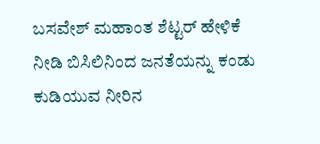ಬಸವೇಶ್ ಮಹಾಂತ ಶೆಟ್ಟರ್ ಹೇಳಿಕೆ ನೀಡಿ ಬಿಸಿಲಿನಿಂದ ಜನತೆಯನ್ನು ಕಂಡು ಕುಡಿಯುವ ನೀರಿನ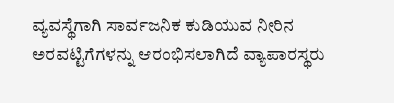ವ್ಯವಸ್ಥೆಗಾಗಿ ಸಾರ್ವಜನಿಕ ಕುಡಿಯುವ ನೀರಿನ ಅರವಟ್ಟಿಗೆಗಳನ್ನು ಆರಂಭಿಸಲಾಗಿದೆ ವ್ಯಾಪಾರಸ್ಥರು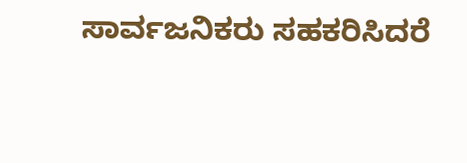ಸಾರ್ವಜನಿಕರು ಸಹಕರಿಸಿದರೆ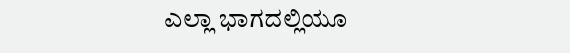ಎಲ್ಲಾ ಭಾಗದಲ್ಲಿಯೂ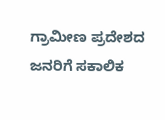ಗ್ರಾಮೀಣ ಪ್ರದೇಶದ ಜನರಿಗೆ ಸಕಾಲಿಕ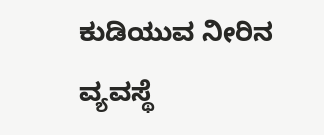ಕುಡಿಯುವ ನೀರಿನ ವ್ಯವಸ್ಥೆ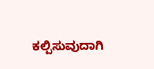ಕಲ್ಪಿಸುವುದಾಗಿ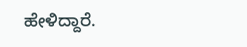ಹೇಳಿದ್ದಾರೆ.